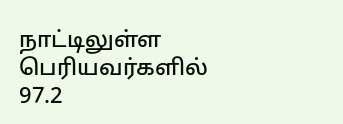நாட்டிலுள்ள பெரியவர்களில் 97.2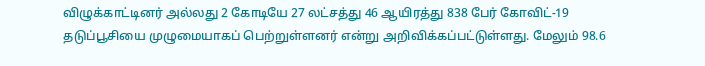விழுக்காட்டினர் அல்லது 2 கோடியே 27 லட்சத்து 46 ஆயிரத்து 838 பேர் கோவிட்-19 தடுப்பூசியை முழுமையாகப் பெற்றுள்ளனர் என்று அறிவிக்கப்பட்டுள்ளது. மேலும் 98.6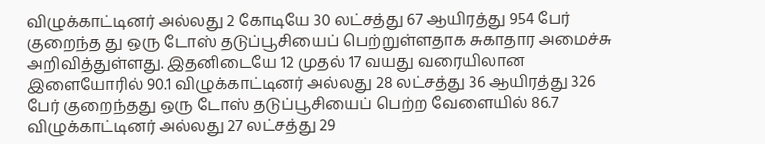விழுக்காட்டினர் அல்லது 2 கோடியே 30 லட்சத்து 67 ஆயிரத்து 954 பேர் குறைந்த து ஒரு டோஸ் தடுப்பூசியைப் பெற்றுள்ளதாக சுகாதார அமைச்சு அறிவித்துள்ளது. இதனிடையே 12 முதல் 17 வயது வரையிலான இளையோரில் 90.1 விழுக்காட்டினர் அல்லது 28 லட்சத்து 36 ஆயிரத்து 326 பேர் குறைந்தது ஒரு டோஸ் தடுப்பூசியைப் பெற்ற வேளையில் 86.7 விழுக்காட்டினர் அல்லது 27 லட்சத்து 29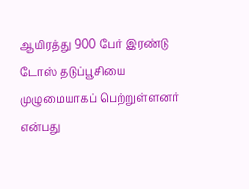ஆயிரத்து 900 பேர் இரண்டு டோஸ் தடுப்பூசியை முழுமையாகப் பெற்றுள்ளனர் என்பது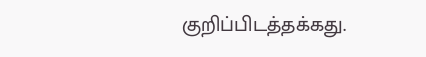குறிப்பிடத்தக்கது.